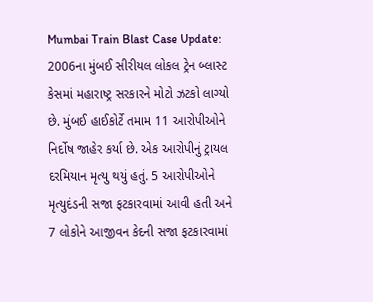Mumbai Train Blast Case Update: 2006ના મુંબઈ સીરીયલ લોકલ ટ્રેન બ્લાસ્ટ કેસમાં મહારાષ્ટ્ર સરકારને મોટો ઝટકો લાગ્યો છે. મુંબઈ હાઈકોર્ટે તમામ 11 આરોપીઓને નિર્દોષ જાહેર કર્યા છે. એક આરોપીનું ટ્રાયલ દરમિયાન મૃત્યુ થયું હતું. 5 આરોપીઓને મૃત્યુદંડની સજા ફટકારવામાં આવી હતી અને 7 લોકોને આજીવન કેદની સજા ફટકારવામાં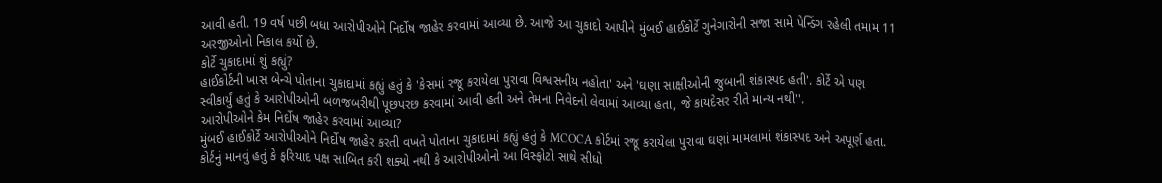આવી હતી. 19 વર્ષ પછી બધા આરોપીઓને નિર્દોષ જાહેર કરવામાં આવ્યા છે. આજે આ ચુકાદો આપીને મુંબઈ હાઈકોર્ટે ગુનેગારોની સજા સામે પેન્ડિંગ રહેલી તમામ 11 અરજીઓનો નિકાલ કર્યો છે.
કોર્ટે ચુકાદામાં શું કહ્યું?
હાઈકોર્ટની ખાસ બેન્ચે પોતાના ચુકાદામાં કહ્યું હતું કે 'કેસમાં રજૂ કરાયેલા પુરાવા વિશ્વસનીય નહોતા' અને 'ઘણા સાક્ષીઓની જુબાની શંકાસ્પદ હતી'. કોર્ટે એ પણ સ્વીકાર્યું હતું કે આરોપીઓની બળજબરીથી પૂછપરછ કરવામાં આવી હતી અને તેમના નિવેદનો લેવામાં આવ્યા હતા, જે કાયદેસર રીતે માન્ય નથી''.
આરોપીઓને કેમ નિર્દોષ જાહેર કરવામાં આવ્યા?
મુંબઈ હાઈકોર્ટે આરોપીઓને નિર્દોષ જાહેર કરતી વખતે પોતાના ચુકાદામાં કહ્યું હતું કે MCOCA કોર્ટમાં રજૂ કરાયેલા પુરાવા ઘણાં મામલામાં શંકાસ્પદ અને અપૂર્ણ હતા. કોર્ટનું માનવું હતું કે ફરિયાદ પક્ષ સાબિત કરી શક્યો નથી કે આરોપીઓનો આ વિસ્ફોટો સાથે સીધો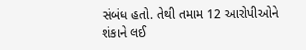સંબંધ હતો. તેથી તમામ 12 આરોપીઓને શંકાને લઈ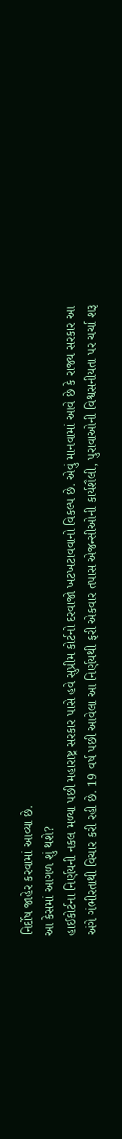નિર્દોષ જાહેર કરવામાં આવ્યા છે.
આ કેસમાં આગળ શું થશે?
હાઈકોર્ટના નિર્ણયની નકલ મળ્યા પછી મહારાષ્ટ્ર સરકાર પાસે હવે સુપ્રીમ કોર્ટનો દરવાજો ખટખટાવવાનો વિકલ્પ છે. એવું માનવામાં આવે છે કે રાજ્ય સરકાર આ અંગે ગંભીરતાથી વિચાર કરી રહી છે. 19 વર્ષ પછી આવેલા આ નિર્ણયથી ફરી એકવાર તપાસ એજન્સીઓની કાર્યશૈલી, પુરાવાઓની વિશ્વસનીયતા પર ચર્ચા શરૂ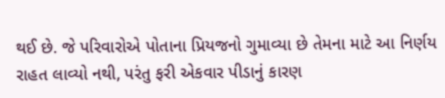થઈ છે. જે પરિવારોએ પોતાના પ્રિયજનો ગુમાવ્યા છે તેમના માટે આ નિર્ણય રાહત લાવ્યો નથી, પરંતુ ફરી એકવાર પીડાનું કારણ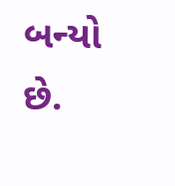બન્યો છે.